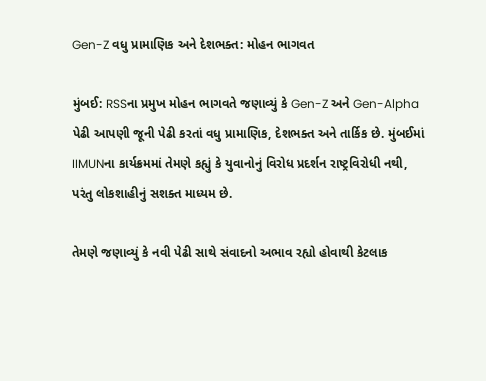Gen-Z વધુ પ્રામાણિક અને દેશભક્ત: મોહન ભાગવત

મુંબઈ: RSSના પ્રમુખ મોહન ભાગવતે જણાવ્યું કે Gen-Z અને Gen-Alpha પેઢી આપણી જૂની પેઢી કરતાં વધુ પ્રામાણિક, દેશભક્ત અને તાર્કિક છે. મુંબઈમાં IIMUNના કાર્યક્રમમાં તેમણે કહ્યું કે યુવાનોનું વિરોધ પ્રદર્શન રાષ્ટ્રવિરોધી નથી, પરંતુ લોકશાહીનું સશક્ત માધ્યમ છે.

તેમણે જણાવ્યું કે નવી પેઢી સાથે સંવાદનો અભાવ રહ્યો હોવાથી કેટલાક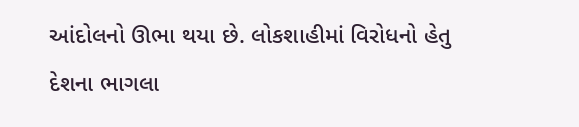આંદોલનો ઊભા થયા છે. લોકશાહીમાં વિરોધનો હેતુ દેશના ભાગલા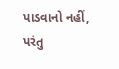પાડવાનો નહીં, પરંતુ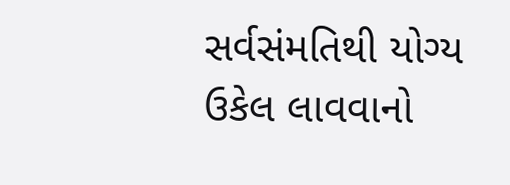સર્વસંમતિથી યોગ્ય ઉકેલ લાવવાનો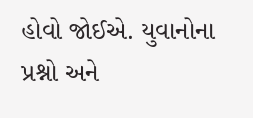હોવો જોઈએ. યુવાનોના પ્રશ્નો અને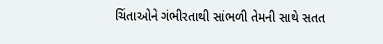ચિંતાઓને ગંભીરતાથી સાંભળી તેમની સાથે સતત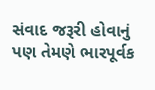સંવાદ જરૂરી હોવાનું પણ તેમણે ભારપૂર્વક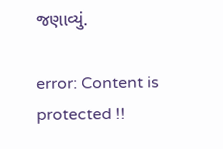જણાવ્યું.

error: Content is protected !!